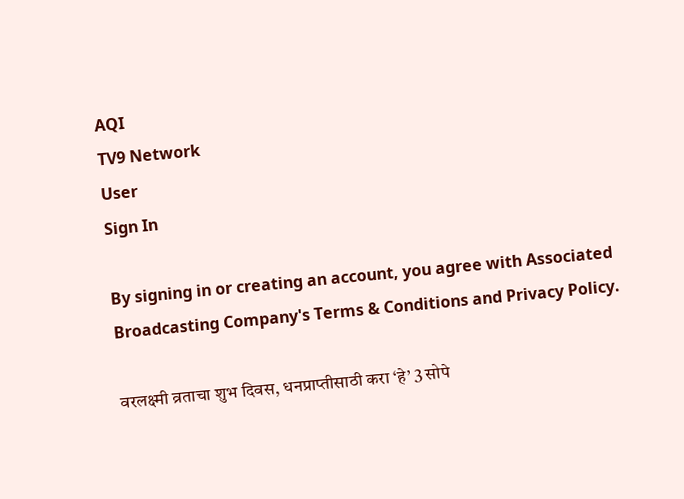AQI
TV9 Network
User
Sign In

By signing in or creating an account, you agree with Associated Broadcasting Company's Terms & Conditions and Privacy Policy.

वरलक्ष्मी व्रताचा शुभ दिवस, धनप्राप्तीसाठी करा ‘हे’ 3 सोपे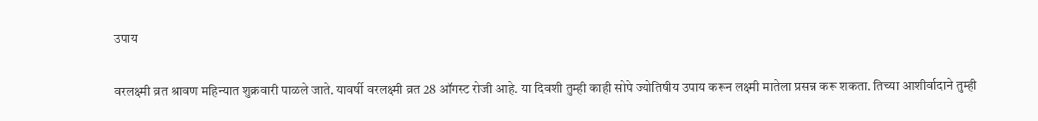उपाय

वरलक्ष्मी व्रत श्रावण महिन्यात शुक्रवारी पाळले जाते. यावर्षी वरलक्ष्मी व्रत 28 ऑगस्ट रोजी आहे. या दिवशी तुम्ही काही सोपे ज्योतिषीय उपाय करून लक्ष्मी मातेला प्रसन्न करू शकता. तिच्या आशीर्वादाने तुम्ही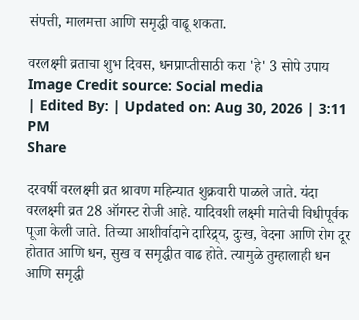संपत्ती, मालमत्ता आणि समृद्धी वाढू शकता.

वरलक्ष्मी व्रताचा शुभ दिवस, धनप्राप्तीसाठी करा 'हे' 3 सोपे उपाय
Image Credit source: Social media
| Edited By: | Updated on: Aug 30, 2026 | 3:11 PM
Share

दरवर्षी वरलक्ष्मी व्रत श्रावण महिन्यात शुक्रवारी पाळले जाते. यंदा वरलक्ष्मी व्रत 28 ऑगस्ट रोजी आहे. यादिवशी लक्ष्मी मातेची विधीपूर्वक पूजा केली जाते. तिच्या आशीर्वादाने दारिद्र्य, दुःख, वेदना आणि रोग दूर होतात आणि धन, सुख व समृद्धीत वाढ होते. त्यामुळे तुम्हालाही धन आणि समृद्धी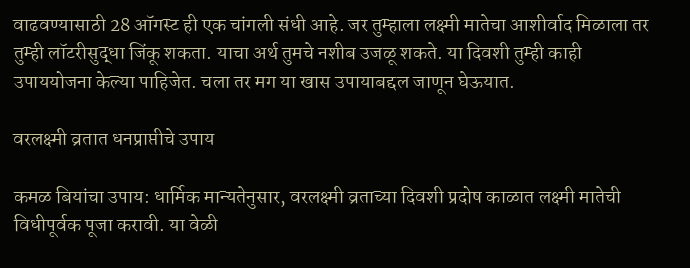वाढवण्यासाठी 28 ऑगस्ट ही एक चांगली संधी आहे. जर तुम्हाला लक्ष्मी मातेचा आशीर्वाद मिळाला तर तुम्ही लॉटरीसुद्धा जिंकू शकता. याचा अर्थ तुमचे नशीब उजळू शकते. या दिवशी तुम्ही काही उपाययोजना केल्या पाहिजेत. चला तर मग या खास उपायाबद्दल जाणून घेऊयात.

वरलक्ष्मी व्रतात धनप्राप्तीचे उपाय

कमळ बियांचा उपाय: धार्मिक मान्यतेनुसार, वरलक्ष्मी व्रताच्या दिवशी प्रदोष काळात लक्ष्मी मातेची विधीपूर्वक पूजा करावी. या वेळी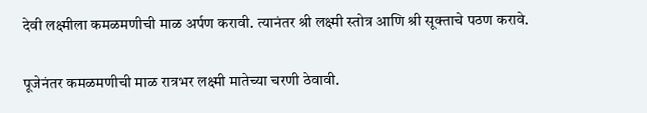देवी लक्ष्मीला कमळमणीची माळ अर्पण करावी. त्यानंतर श्री लक्ष्मी स्तोत्र आणि श्री सूक्ताचे पठण करावे.

पूजेनंतर कमळमणीची माळ रात्रभर लक्ष्मी मातेच्या चरणी ठेवावी.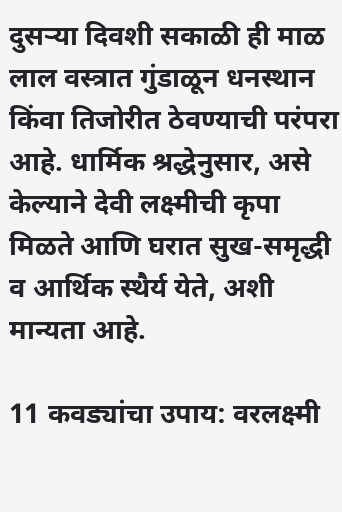दुसऱ्या दिवशी सकाळी ही माळ लाल वस्त्रात गुंडाळून धनस्थान किंवा तिजोरीत ठेवण्याची परंपरा आहे. धार्मिक श्रद्धेनुसार, असे केल्याने देवी लक्ष्मीची कृपा मिळते आणि घरात सुख-समृद्धी व आर्थिक स्थैर्य येते, अशी मान्यता आहे.

11 कवड्यांचा उपाय: वरलक्ष्मी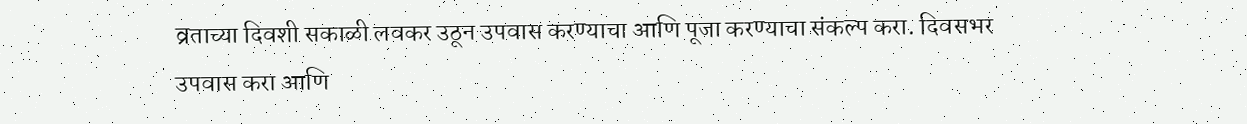व्रताच्या दिवशी सकाळी लवकर उठून उपवास करण्याचा आणि पूजा करण्याचा संकल्प करा. दिवसभर उपवास करा आणि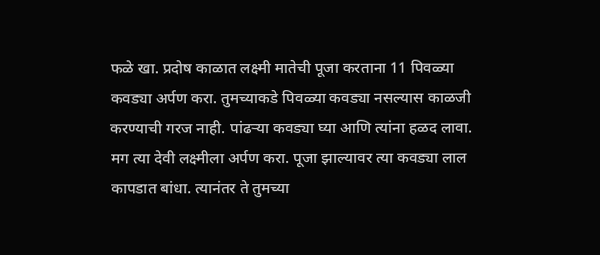फळे खा. प्रदोष काळात लक्ष्मी मातेची पूजा करताना 11 पिवळ्या कवड्या अर्पण करा. तुमच्याकडे पिवळ्या कवड्या नसल्यास काळजी करण्याची गरज नाही. पांढऱ्या कवड्या घ्या आणि त्यांना हळद लावा. मग त्या देवी लक्ष्मीला अर्पण करा. पूजा झाल्यावर त्या कवड्या लाल कापडात बांधा. त्यानंतर ते तुमच्या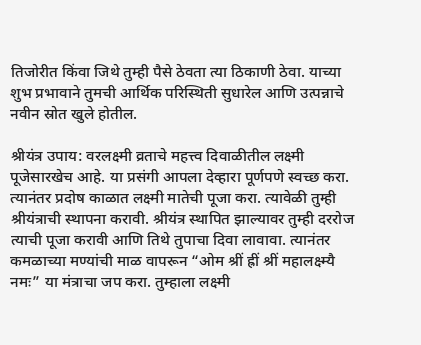तिजोरीत किंवा जिथे तुम्ही पैसे ठेवता त्या ठिकाणी ठेवा. याच्या शुभ प्रभावाने तुमची आर्थिक परिस्थिती सुधारेल आणि उत्पन्नाचे नवीन स्रोत खुले होतील.

श्रीयंत्र उपाय: वरलक्ष्मी व्रताचे महत्त्व दिवाळीतील लक्ष्मी पूजेसारखेच आहे. या प्रसंगी आपला देव्हारा पूर्णपणे स्वच्छ करा. त्यानंतर प्रदोष काळात लक्ष्मी मातेची पूजा करा. त्यावेळी तुम्ही श्रीयंत्राची स्थापना करावी. श्रीयंत्र स्थापित झाल्यावर तुम्ही दररोज त्याची पूजा करावी आणि तिथे तुपाचा दिवा लावावा. त्यानंतर कमळाच्या मण्यांची माळ वापरून “ओम श्रीं ह्रीं श्रीं महालक्ष्म्यै नमः” या मंत्राचा जप करा. तुम्हाला लक्ष्मी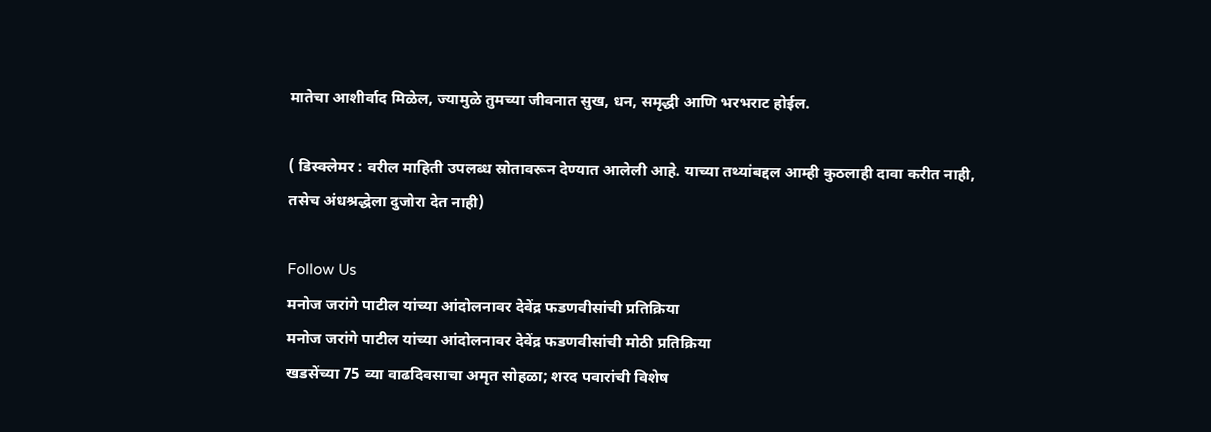मातेचा आशीर्वाद मिळेल, ज्यामुळे तुमच्या जीवनात सुख, धन, समृद्धी आणि भरभराट होईल.

( डिस्क्लेमर : वरील माहिती उपलब्ध स्रोतावरून देण्यात आलेली आहे. याच्या तथ्यांबद्दल आम्ही कुठलाही दावा करीत नाही, तसेच अंधश्रद्धेला दुजोरा देत नाही)

Follow Us
मनोज जरांगे पाटील यांच्या आंदोलनावर देवेंद्र फडणवीसांची प्रतिक्रिया
मनोज जरांगे पाटील यांच्या आंदोलनावर देवेंद्र फडणवीसांची मोठी प्रतिक्रिया
खडसेंच्या 75 व्या वाढदिवसाचा अमृत सोहळा; शरद पवारांची विशेष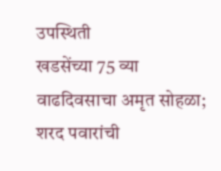उपस्थिती
खडसेंच्या 75 व्या वाढदिवसाचा अमृत सोहळा; शरद पवारांची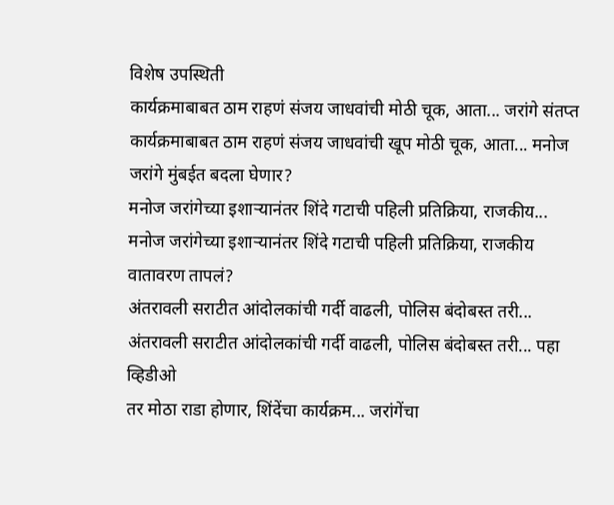विशेष उपस्थिती
कार्यक्रमाबाबत ठाम राहणं संजय जाधवांची मोठी चूक, आता... जरांगे संतप्त
कार्यक्रमाबाबत ठाम राहणं संजय जाधवांची खूप मोठी चूक, आता... मनोज जरांगे मुंबईत बदला घेणार?
मनोज जरांगेच्या इशाऱ्यानंतर शिंदे गटाची पहिली प्रतिक्रिया, राजकीय...
मनोज जरांगेच्या इशाऱ्यानंतर शिंदे गटाची पहिली प्रतिक्रिया, राजकीय वातावरण तापलं?
अंतरावली सराटीत आंदोलकांची गर्दी वाढली, पोलिस बंदोबस्त तरी...
अंतरावली सराटीत आंदोलकांची गर्दी वाढली, पोलिस बंदोबस्त तरी... पहा व्हिडीओ
तर मोठा राडा होणार, शिंदेंचा कार्यक्रम... जरांगेंचा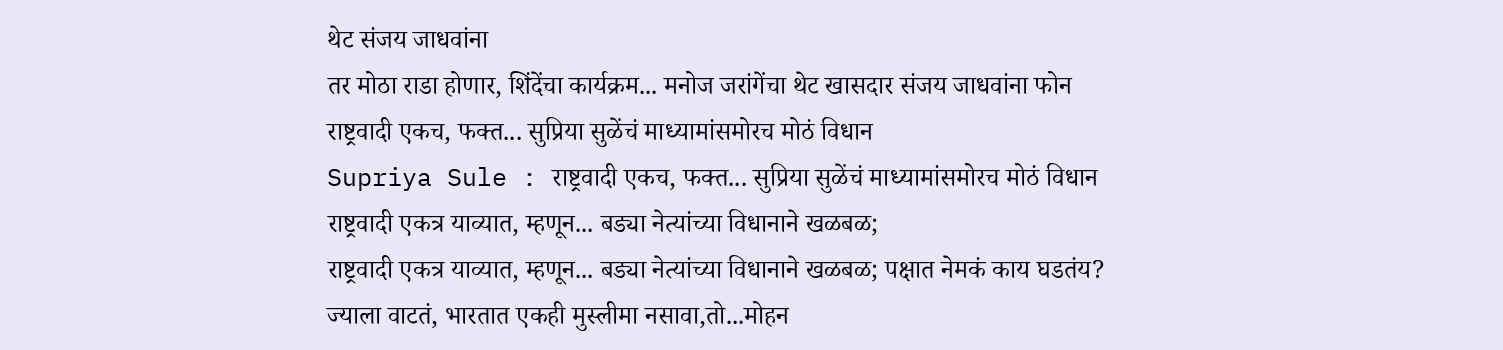थेट संजय जाधवांना
तर मोठा राडा होणार, शिंदेंचा कार्यक्रम... मनोज जरांगेंचा थेट खासदार संजय जाधवांना फोन
राष्ट्रवादी एकच, फक्त... सुप्रिया सुळेंचं माध्यामांसमोरच मोठं विधान
Supriya Sule : राष्ट्रवादी एकच, फक्त... सुप्रिया सुळेंचं माध्यामांसमोरच मोठं विधान
राष्ट्रवादी एकत्र याव्यात, म्हणून... बड्या नेत्यांच्या विधानाने खळबळ;
राष्ट्रवादी एकत्र याव्यात, म्हणून... बड्या नेत्यांच्या विधानाने खळबळ; पक्षात नेमकं काय घडतंय?
ज्याला वाटतं, भारतात एकही मुस्लीमा नसावा,तो...मोहन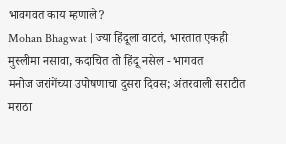भावगवत काय म्हणाले?
Mohan Bhagwat | ज्या हिंदूला वाटतं, भारतात एकही मुस्लीमा नसावा, कदाचित तो हिंदू नसेल - भागवत
मनोज जरांगेंच्या उपोषणाचा दुसरा दिवस; अंतरवाली सराटीत मराठा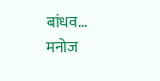बांधव...
मनोज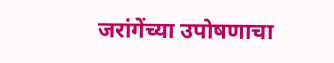जरांगेंच्या उपोषणाचा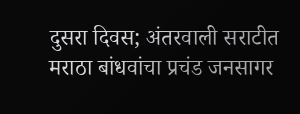दुसरा दिवस; अंतरवाली सराटीत मराठा बांधवांचा प्रचंड जनसागर